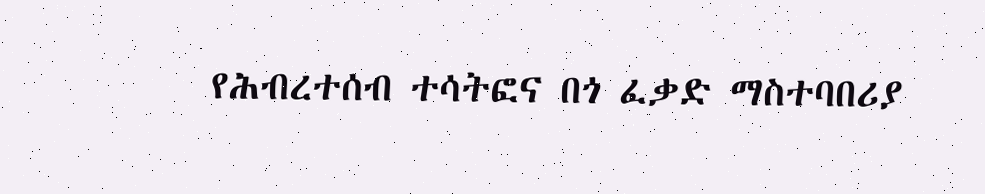የሕብረተሰብ ተሳትፎና በጎ ፈቃድ ማስተባበሪያ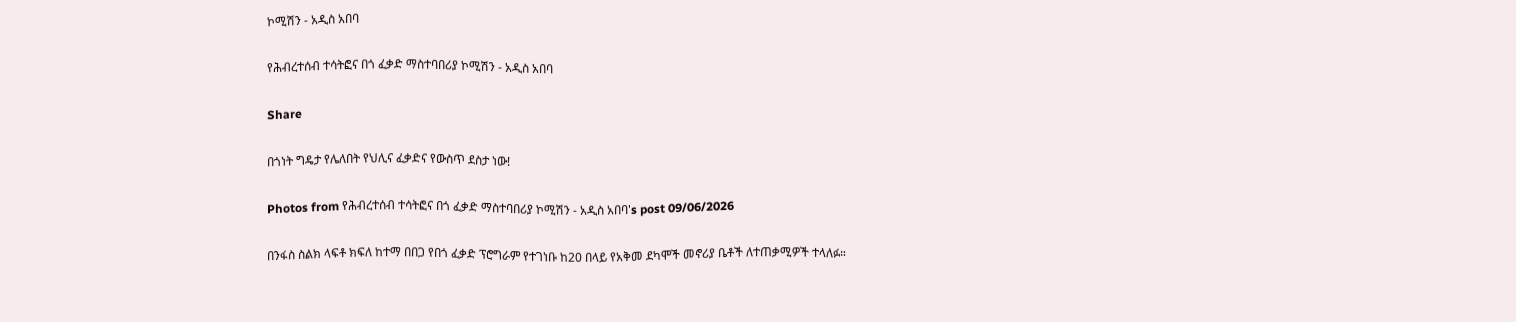ኮሚሽን - አዲስ አበባ

የሕብረተሰብ ተሳትፎና በጎ ፈቃድ ማስተባበሪያ ኮሚሽን - አዲስ አበባ

Share

በጎነት ግዴታ የሌለበት የህሊና ፈቃድና የውስጥ ደስታ ነው!

Photos from የሕብረተሰብ ተሳትፎና በጎ ፈቃድ ማስተባበሪያ ኮሚሽን - አዲስ አበባ's post 09/06/2026

በንፋስ ስልክ ላፍቶ ክፍለ ከተማ በበጋ የበጎ ፈቃድ ፕሮግራም የተገነቡ ከ20 በላይ የአቅመ ደካሞች መኖሪያ ቤቶች ለተጠቃሚዎች ተላለፉ።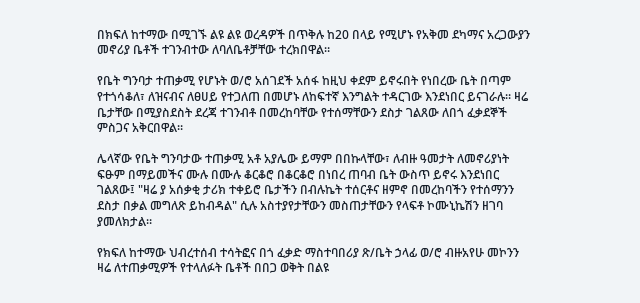በክፍለ ከተማው በሚገኙ ልዩ ልዩ ወረዳዎች በጥቅሉ ከ20 በላይ የሚሆኑ የአቅመ ደካማና አረጋውያን መኖሪያ ቤቶች ተገንብተው ለባለቤቶቻቸው ተረክበዋል።

የቤት ግንባታ ተጠቃሚ የሆኑት ወ/ሮ አሰገደች አሰፋ ከዚህ ቀደም ይኖሩበት የነበረው ቤት በጣም የተጎሳቆለ፣ ለዝናብና ለፀሀይ የተጋለጠ በመሆኑ ለከፍተኛ እንግልት ተዳርገው እንደነበር ይናገራሉ። ዛሬ ቤታቸው በሚያስደስት ደረጃ ተገንብቶ በመረከባቸው የተሰማቸውን ደስታ ገልጸው ለበጎ ፈቃደኞች ምስጋና አቅርበዋል።

ሌላኛው የቤት ግንባታው ተጠቃሚ አቶ አያሌው ይማም በበኩላቸው፣ ለብዙ ዓመታት ለመኖሪያነት ፍፁም በማይመችና ሙሉ በሙሉ ቆርቆሮ በቆርቆሮ በነበረ ጠባብ ቤት ውስጥ ይኖሩ እንደነበር ገልጸው፤ "ዛሬ ያ አሰቃቂ ታሪክ ተቀይሮ ቤታችን በብሉኬት ተሰርቶና ዘምኖ በመረከባችን የተሰማንን ደስታ በቃል መግለጽ ይከብዳል" ሲሉ አስተያየታቸውን መስጠታቸውን የላፍቶ ኮሙኒኬሽን ዘገባ ያመለክታል።

የክፍለ ከተማው ህብረተሰብ ተሳትፎና በጎ ፈቃድ ማስተባበሪያ ጽ/ቤት ኃላፊ ወ/ሮ ብዙአየሁ መኮንን ዛሬ ለተጠቃሚዎች የተላለፉት ቤቶች በበጋ ወቅት በልዩ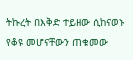ትኩረት በእቅድ ተይዘው ሲከናወኑ የቆዩ መሆናቸውን ጠቁመው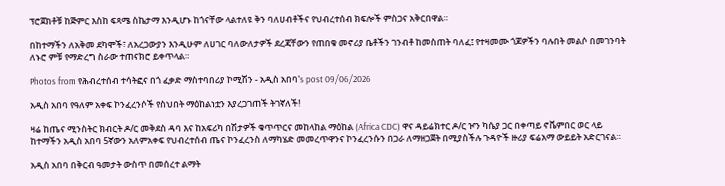ፕሮጀክቶቹ ከጅምር እስከ ፍጻሜ ስኬታማ እንዲሆኑ ከጎናቸው ላልተለዩ ቅን ባለሀብቶችና የህብረተሰብ ክፍሎች ምስጋና አቅርበዋል።

በከተማችን ለአቅመ ደካሞች፣ ለአረጋውያን እንዲሁም ለሀገር ባለውለታዎች ደረጃቸውን የጠበቁ መኖሪያ ቤቶችን ገንብቶ ከመስጠት ባለፈ፤ የተዛመሙ ጎጆዎችን ባሉበት መልሶ በመገንባት ለኑሮ ምቹ የማድረግ ስራው ተጠናክሮ ይቀጥላል።

Photos from የሕብረተሰብ ተሳትፎና በጎ ፈቃድ ማስተባበሪያ ኮሚሽን - አዲስ አበባ's post 09/06/2026

አዲስ አበባ የዓለም አቀፍ ኮንፈረንሶች የስህበት ማዕከልነቷን እያረጋገጠች ትገኛለች!

ዛሬ ከጤና ሚንስትር ክብርት ዶ/ር መቅደስ ዳባ እና ከአፍሪካ በሽታዎች ቁጥጥርና መከላከል ማዕከል (Africa CDC) ዋና ዳይሬክተር ዶ/ር ዦን ካሴያ ጋር በቀጣይ ኖቬምበር ወር ላይ ከተማችን አዲስ አበባ 5ኛውን አለምአቀፍ የህብረተሰብ ጤና ኮንፈረንስ ለማካሄድ መመረጥዋንና ኮንፈረንሱን በጋራ ለማዘጋጀት በሚያስችሉ ጉዳዮች ዙሪያ ፍሬአማ ውይይት አድርገናል።

አዲስ አበባ በቅርብ ዓመታት ውስጥ በመሰረተ ልማት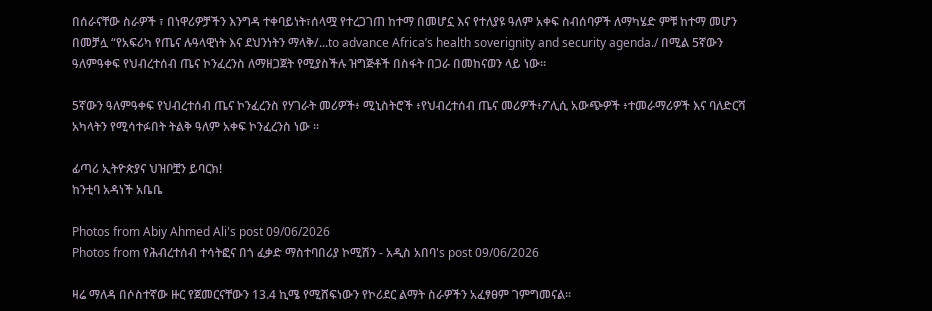በሰራናቸው ስራዎች ፣ በነዋሪዎቻችን እንግዳ ተቀባይነት፣ሰላሟ የተረጋገጠ ከተማ በመሆኗ እና የተለያዩ ዓለም አቀፍ ስብሰባዎች ለማካሄድ ምቹ ከተማ መሆን በመቻሏ “የአፍሪካ የጤና ሉዓላዊነት እና ደህንነትን ማላቅ/...to advance Africa’s health soverignity and security agenda./ በሚል 5ኛውን ዓለምዓቀፍ የህብረተሰብ ጤና ኮንፈረንስ ለማዘጋጀት የሚያስችሉ ዝግጅቶች በስፋት በጋራ በመከናወን ላይ ነው፡፡

5ኛውን ዓለምዓቀፍ የህብረተሰብ ጤና ኮንፈረንስ የሃገራት መሪዎች፥ ሚኒስትሮች ፥የህብረተሰብ ጤና መሪዎች፥ፖሊሲ አውጭዎች ፥ተመራማሪዎች እና ባለድርሻ አካላትን የሚሳተፉበት ትልቅ ዓለም አቀፍ ኮንፈረንስ ነው ።

ፊጣሪ ኢትዮጵያና ህዝቦቿን ይባርክ!
ከንቲባ አዳነች አቤቤ

Photos from Abiy Ahmed Ali's post 09/06/2026
Photos from የሕብረተሰብ ተሳትፎና በጎ ፈቃድ ማስተባበሪያ ኮሚሽን - አዲስ አበባ's post 09/06/2026

ዛሬ ማለዳ በሶስተኛው ዙር የጀመርናቸውን 13.4 ኪሜ የሚሸፍነውን የኮሪደር ልማት ስራዎችን አፈፃፀም ገምግመናል።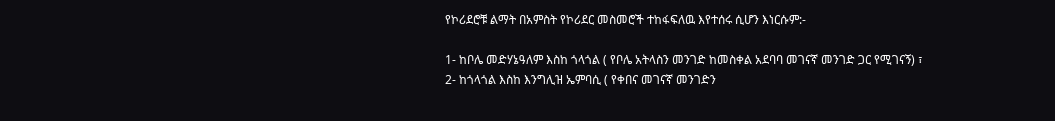የኮሪደሮቹ ልማት በአምስት የኮሪደር መስመሮች ተከፋፍለዉ እየተሰሩ ሲሆን እነርሱም:-

1- ከቦሌ መድሃኔዓለም እስከ ጎላጎል ( የቦሌ አትላስን መንገድ ከመስቀል አደባባ መገናኛ መንገድ ጋር የሚገናኝ) ፣
2- ከጎላጎል እስከ እንግሊዝ ኤምባሲ ( የቀበና መገናኛ መንገድን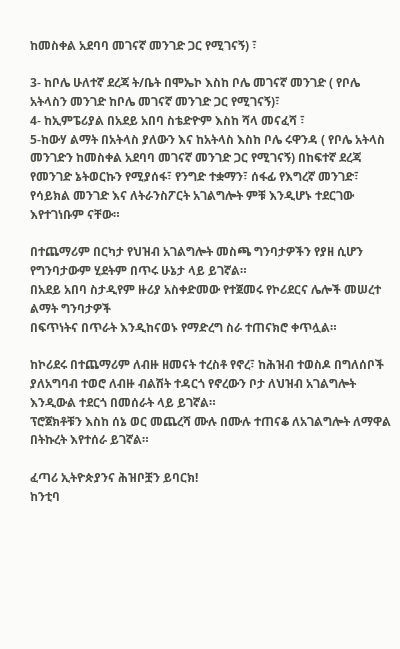ከመስቀል አደባባ መገናኛ መንገድ ጋር የሚገናኝ) ፣

3- ከቦሌ ሁለተኛ ደረጃ ት/ቤት በሞኤኮ እስከ ቦሌ መገናኛ መንገድ ( የቦሌ አትላስን መንገድ ከቦሌ መገናኛ መንገድ ጋር የሚገናኝ)፣
4- ከኢምፔሪያል በአደይ አበባ ስቴድዮም እስከ ሻላ መናፈሻ ፣
5-ከውሃ ልማት በአትላስ ያለውን እና ከአትላስ እስከ ቦሌ ሩዋንዳ ( የቦሌ አትላስ መንገድን ከመስቀል አደባባ መገናኛ መንገድ ጋር የሚገናኝ) በከፍተኛ ደረጃ የመንገድ ኔትወርኩን የሚያሰፋ፣ የንግድ ተቋማን፣ ሰፋፊ የእግረኛ መንገድ፣ የሳይክል መንገድ እና ለትራንስፖርት አገልግሎት ምቹ እንዲሆኑ ተደርገው እየተገነቡም ናቸው።

በተጨማሪም በርካታ የህዝብ አገልግሎት መስጫ ግንባታዎችን የያዘ ሲሆን የግንባታውም ሂደትም በጥሩ ሁኔታ ላይ ይገኛል።
በአደይ አበባ ስታዲየም ዙሪያ አስቀድመው የተጀመሩ የኮሪደርና ሌሎች መሠረተ ልማት ግንባታዎች
በፍጥነትና በጥራት እንዲከናወኑ የማድረግ ስራ ተጠናክሮ ቀጥሏል።

ከኮሪደሩ በተጨማሪም ለብዙ ዘመናት ተረስቶ የኖረ፣ ከሕዝብ ተወስዶ በግለሰቦች ያለአግባብ ተወሮ ለብዙ ብልሽት ተዳርጎ የኖረውን ቦታ ለህዝብ አገልግሎት እንዲውል ተደርጎ በመሰራት ላይ ይገኛል።
ፕሮጀክቶቹን እስከ ሰኔ ወር መጨረሻ ሙሉ በሙሉ ተጠናቆ ለአገልግሎት ለማዋል በትኩረት እየተሰራ ይገኛል።

ፈጣሪ ኢትዮጵያንና ሕዝቦቿን ይባርክ!
ከንቲባ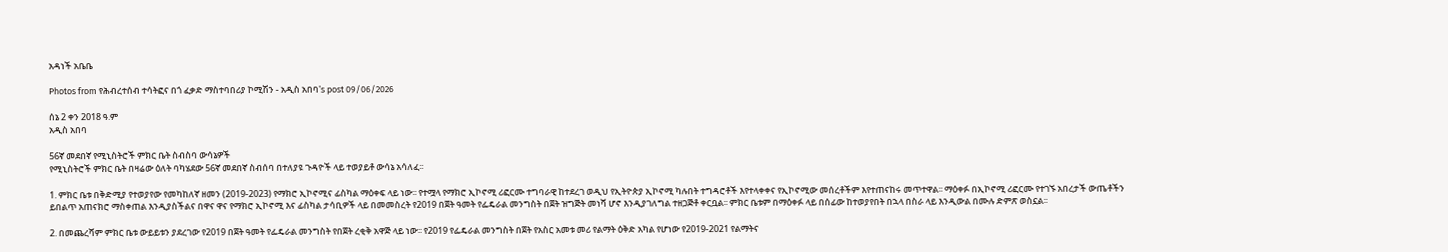አዳነች አቤቤ

Photos from የሕብረተሰብ ተሳትፎና በጎ ፈቃድ ማስተባበሪያ ኮሚሽን - አዲስ አበባ's post 09/06/2026

ሰኔ 2 ቀን 2018 ዓ.ም
አዲስ አበባ

56ኛ መደበኛ የሚኒስትሮች ምክር ቤት ስብስባ ውሳኔዎች
የሚኒስትሮች ምክር ቤት በዛሬው ዕለት ባካሄደው 56ኛ መደበኛ ስብሰባ በተለያዩ ጉዳዮች ላይ ተወያይቶ ውሳኔ አሳለፈ፡፡

1. ምክር ቤቱ በቅድሚያ የተወያየው የመካከለኛ ዘመን (2019-2023) የማክሮ ኢኮኖሚና ፊስካል ማዕቀፍ ላይ ነው፡፡ የተሟላ የማክሮ ኢኮኖሚ ሪፎርሙ ተግባራዊ ከተደረገ ወዲህ የኢትዮጵያ ኢኮኖሚ ካሉበት ተግዳሮቶች እየተላቀቀና የኢኮኖሚው መሰረቶችም እየተጠናከሩ መጥተዋል፡፡ ማዕቀፉ በኢኮኖሚ ሪፎርሙ የተገኙ አበረታች ውጤቶችን ይበልጥ አጠናክሮ ማስቀጠል እንዲያስችልና በዋና ዋና የማክሮ ኢኮኖሚ እና ፊስካል ታሳቢዎች ላይ በመመስረት የ2019 በጀት ዓመት የፌዴራል መንግስት በጀት ዝግጅት መነሻ ሆኖ እንዲያገለግል ተዘጋጅቶ ቀርቧል፡፡ ምክር ቤቱም በማዕቀፉ ላይ በሰፊው ከተወያየበት በኋላ በስራ ላይ እንዲውል በሙሉ ድምጽ ወስኗል፡፡

2. በመጨረሻም ምክር ቤቱ ውይይቱን ያደረገው የ2019 በጀት ዓመት የፌዴራል መንግስት የበጀት ረቂቅ አዋጅ ላይ ነው፡፡ የ2019 የፌዴራል መንግስት በጀት የአስር አመቱ መሪ የልማት ዕቅድ አካል የሆነው የ2019-2021 የልማትና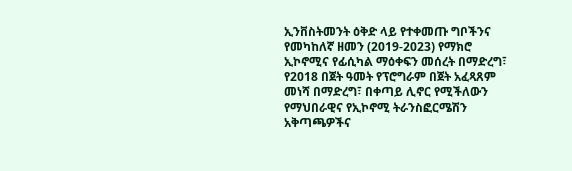ኢንቨስትመንት ዕቅድ ላይ የተቀመጡ ግቦችንና የመካከለኛ ዘመን (2019-2023) የማክሮ ኢኮኖሚና የፊሲካል ማዕቀፍን መሰረት በማድረግ፣ የ2018 በጀት ዓመት የፕሮግራም በጀት አፈጻጸም መነሻ በማድረግ፣ በቀጣይ ሊኖር የሚችለውን የማህበራዊና የኢኮኖሚ ትራንስፎርሜሽን አቅጣጫዎችና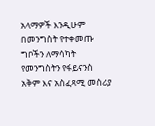አላማዎች እንዲሁም በመንግስት የተቀመጡ ግቦችን ለማሳካት የመንግስትን የፋይናንስ አቅም እና አስፈጻሚ መስሪያ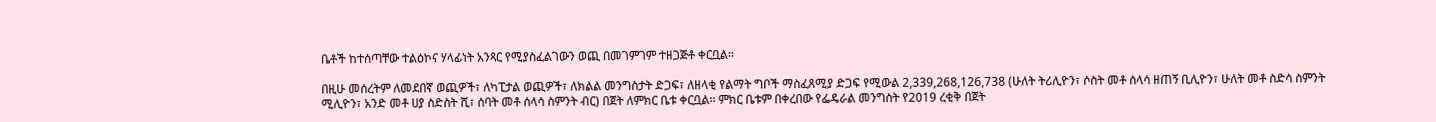ቤቶች ከተሰጣቸው ተልዕኮና ሃላፊነት አንጻር የሚያስፈልገውን ወጪ በመገምገም ተዘጋጅቶ ቀርቧል፡፡

በዚሁ መሰረትም ለመደበኛ ወጪዎች፣ ለካፒታል ወጪዎች፣ ለክልል መንግስታት ድጋፍ፣ ለዘላቂ የልማት ግቦች ማስፈጸሚያ ድጋፍ የሚውል 2,339,268,126,738 (ሁለት ትሪሊዮን፣ ሶስት መቶ ሰላሳ ዘጠኝ ቢሊዮን፣ ሁለት መቶ ስድሳ ስምንት ሚሊዮን፣ አንድ መቶ ሀያ ስድስት ሺ፣ ሰባት መቶ ሰላሳ ስምንት ብር) በጀት ለምክር ቤቱ ቀርቧል፡፡ ምክር ቤቱም በቀረበው የፌዴራል መንግስት የ2019 ረቂቅ በጀት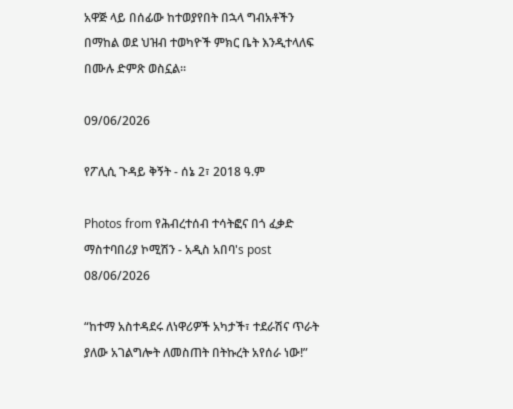አዋጅ ላይ በሰፊው ከተወያየበት በኋላ ግብአቶችን በማከል ወደ ህዝብ ተወካዮች ምክር ቤት እንዲተላለፍ በሙሉ ድምጽ ወስኗል፡፡

09/06/2026

የፖሊሲ ጉዳይ ቅኝት - ሰኔ 2፣ 2018 ዓ.ም

Photos from የሕብረተሰብ ተሳትፎና በጎ ፈቃድ ማስተባበሪያ ኮሚሽን - አዲስ አበባ's post 08/06/2026

“ከተማ አስተዳደሩ ለነዋሪዎች አካታች፣ ተደራሽና ጥራት ያለው አገልግሎት ለመስጠት በትኩረት አየሰራ ነው!”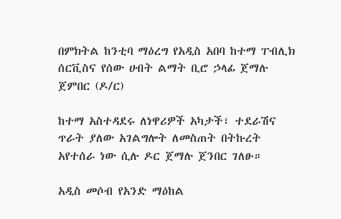በምክትል ከንቲባ ማዕረግ የአዲስ አበባ ከተማ ፐብሊክ ሰርቪስና የሰው ሀብት ልማት ቢሮ ኃላፊ ጀማሉ ጀምበር (ዶ/ር)

ከተማ አስተዳደሩ ለነዋሪዎች አካታች፣ ተደራሽና ጥራት ያለው አገልግሎት ለመስጠት በትኩረት አየተሰራ ነው ሲሉ ዶር ጀማሉ ጀንበር ገለፁ።

አዲስ መሶብ የአንድ ማዕከል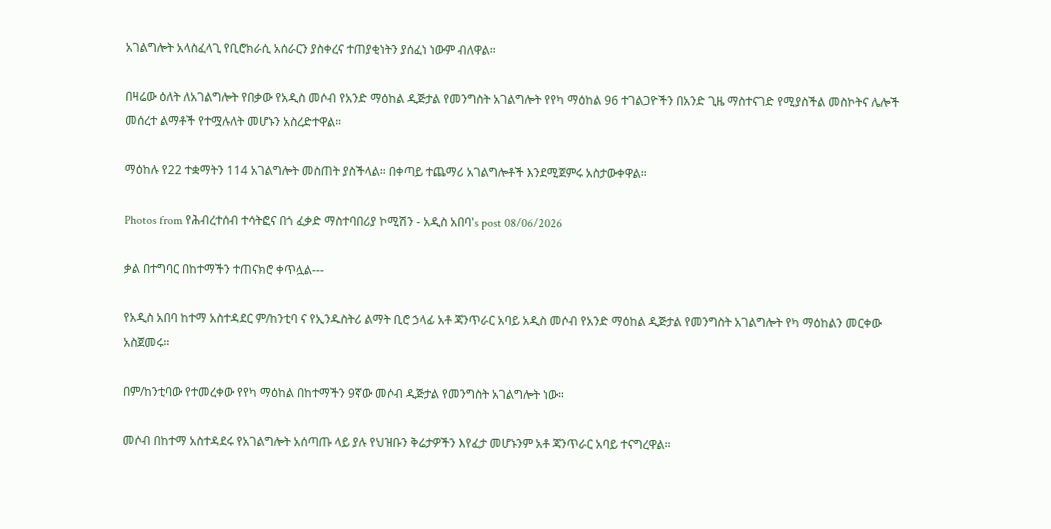አገልግሎት አላስፈላጊ የቢሮክራሲ አሰራርን ያስቀረና ተጠያቂነትን ያሰፈነ ነውም ብለዋል።

በዛሬው ዕለት ለአገልግሎት የበቃው የአዲስ መሶብ የአንድ ማዕከል ዲጅታል የመንግስት አገልግሎት የየካ ማዕከል 96 ተገልጋዮችን በአንድ ጊዜ ማስተናገድ የሚያስችል መስኮትና ሌሎች መሰረተ ልማቶች የተሟሉለት መሆኑን አስረድተዋል።

ማዕከሉ የ22 ተቋማትን 114 አገልግሎት መስጠት ያስችላል። በቀጣይ ተጨማሪ አገልግሎቶች እንደሚጀምሩ አስታውቀዋል።

Photos from የሕብረተሰብ ተሳትፎና በጎ ፈቃድ ማስተባበሪያ ኮሚሽን - አዲስ አበባ's post 08/06/2026

ቃል በተግባር በከተማችን ተጠናክሮ ቀጥሏል---

የአዲስ አበባ ከተማ አስተዳደር ም/ከንቲባ ና የኢንዱስትሪ ልማት ቢሮ ኃላፊ አቶ ጃንጥራር አባይ አዲስ መሶብ የአንድ ማዕከል ዲጅታል የመንግስት አገልግሎት የካ ማዕከልን መርቀው አስጀመሩ።

በም/ከንቲባው የተመረቀው የየካ ማዕከል በከተማችን 9ኛው መሶብ ዲጅታል የመንግስት አገልግሎት ነው።

መሶብ በከተማ አስተዳደሩ የአገልግሎት አሰጣጡ ላይ ያሉ የህዝቡን ቅሬታዎችን እየፈታ መሆኑንም አቶ ጃንጥራር አባይ ተናግረዋል።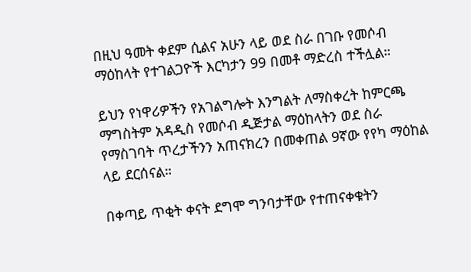በዚህ ዓመት ቀደም ሲልና አሁን ላይ ወደ ስራ በገቡ የመሶብ ማዕከላት የተገልጋዮች እርካታን 99 በመቶ ማድረስ ተችሏል።

ይህን የነዋሪዎችን የአገልግሎት እንግልት ለማስቀረት ከምርጫ ማግስትም አዳዲስ የመሶብ ዲጅታል ማዕከላትን ወደ ስራ የማስገባት ጥረታችንን አጠናክረን በመቀጠል 9ኛው የየካ ማዕከል ላይ ደርሰናል።

በቀጣይ ጥቂት ቀናት ደግሞ ግንባታቸው የተጠናቀቁትን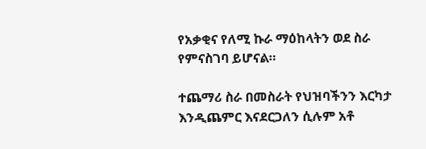የአቃቂና የለሚ ኩራ ማዕከላትን ወደ ስራ የምናስገባ ይሆናል።

ተጨማሪ ስራ በመስራት የህዝባችንን እርካታ እንዲጨምር እናደርጋለን ሲሉም አቶ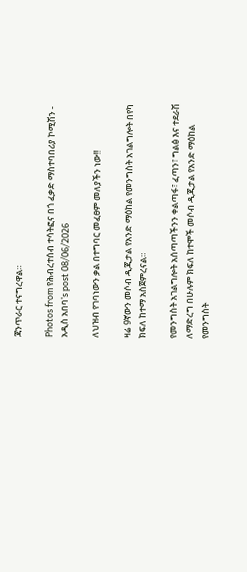ጃንጥራር ተናግረዋል።

Photos from የሕብረተሰብ ተሳትፎና በጎ ፈቃድ ማስተባበሪያ ኮሚሽን - አዲስ አበባ's post 08/06/2026

ለህዝብ የገባነውን ቃል በተግባር መፈፀም መለያችን ነው!!

ዛሬ 9ኛውን መሶብ ዲጂታል የአንድ ማዕከል የመንግስት አገልግሎት በየካ ክፍለ ከተማ አስጀምረናል።

የመንግስት አገልግሎት አሰጣጣችንን ቀልጣፋ፣ ፈጣን፣ ግልፅ እና ተደራሽ ለማድረግ በሁሉም ክፍለ ከተሞች መሶብ ዲጂታል የአንድ ማዕከል የመንግስት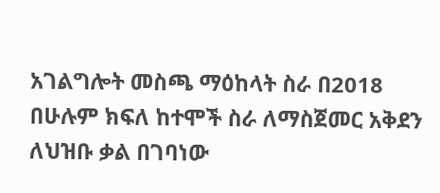አገልግሎት መስጫ ማዕከላት ስራ በ2018 በሁሉም ክፍለ ከተሞች ስራ ለማስጀመር አቅደን ለህዝቡ ቃል በገባነው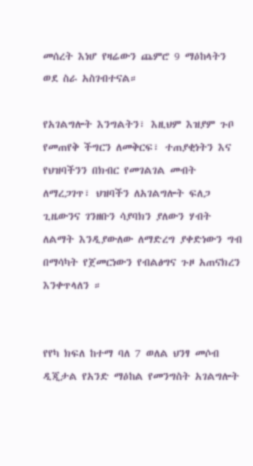መሰረት እነሆ የዛሬውን ጨምሮ 9 ማዕከላትን ወደ ስራ አስገብተናል።

የአገልግሎት እንግልትን፣ እዚህም እዝያም ጉቦ የመጠየቅ ችግርን ለመቅርፍ፣ ተጠያቂነትን እና የህዝባችንን በክብር የመገልገል መብት ለማረጋገጥ፣ ህዝባችን ለአገልግሎት ፍለጋ ጊዜውንና ገንዘቡን ሳያባክን ያለውን ሃብት ለልማት እንዲያውለው ለማድረግ ያቀድነውን ግብ በማሳካት የጀመርነውን የብልፅግና ጉዞ አጠናክረን እንቀጥላለን ።


የየካ ክፍለ ከተማ ባለ 7 ወለል ህንፃ መሶብ ዲጂታል የአንድ ማዕከል የመንግስት አገልግሎት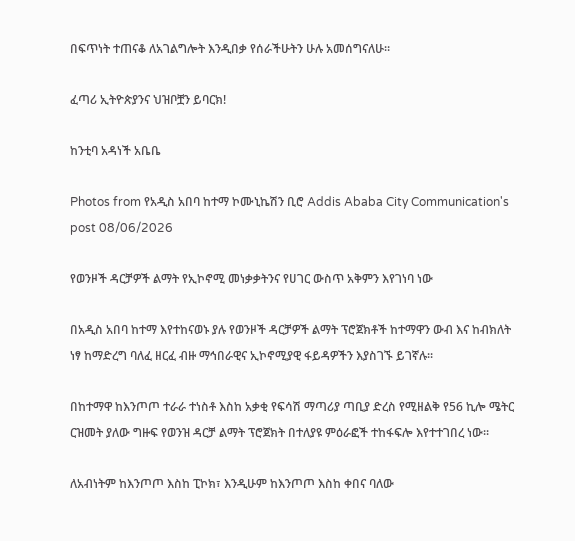በፍጥነት ተጠናቆ ለአገልግሎት እንዲበቃ የሰራችሁትን ሁሉ አመሰግናለሁ።

ፈጣሪ ኢትዮጵያንና ህዝቦቿን ይባርክ!

ከንቲባ አዳነች አቤቤ

Photos from የአዲስ አበባ ከተማ ኮሙኒኬሽን ቢሮ Addis Ababa City Communication's post 08/06/2026

የወንዞች ዳርቻዎች ልማት የኢኮኖሚ መነቃቃትንና የሀገር ውስጥ አቅምን እየገነባ ነው

በአዲስ አበባ ከተማ እየተከናወኑ ያሉ የወንዞች ዳርቻዎች ልማት ፕሮጀክቶች ከተማዋን ውብ እና ከብክለት ነፃ ከማድረግ ባለፈ ዘርፈ ብዙ ማኅበራዊና ኢኮኖሚያዊ ፋይዳዎችን እያስገኙ ይገኛሉ፡፡

በከተማዋ ከእንጦጦ ተራራ ተነስቶ እስከ አቃቂ የፍሳሽ ማጣሪያ ጣቢያ ድረስ የሚዘልቅ የ56 ኪሎ ሜትር ርዝመት ያለው ግዙፍ የወንዝ ዳርቻ ልማት ፕሮጀክት በተለያዩ ምዕራፎች ተከፋፍሎ እየተተገበረ ነው፡፡

ለአብነትም ከእንጦጦ እስከ ፒኮክ፣ እንዲሁም ከእንጦጦ እስከ ቀበና ባለው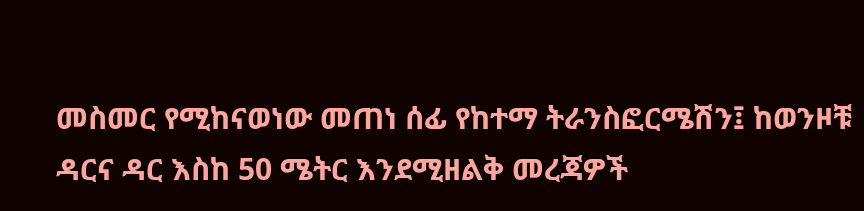መስመር የሚከናወነው መጠነ ሰፊ የከተማ ትራንስፎርሜሽን፤ ከወንዞቹ ዳርና ዳር እስከ 50 ሜትር እንደሚዘልቅ መረጃዎች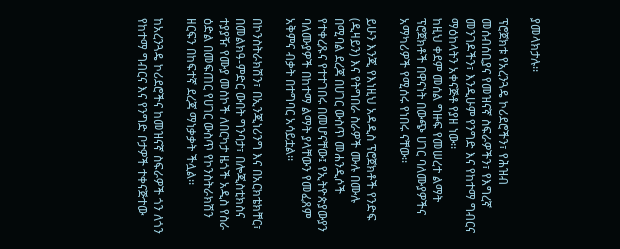ያመላክታሉ፡፡

ፕሮጀክቱ የአረንጓዴ ኮሪደሮችን፣ የሕዝብ መሰብሰቢያና የመዝናኛ ስፍራዎችን፣ የእግረኛ መንገዶችን፣ እንዲሁም የንግድ እና የከተማ ግብርና ማዕከላትን አቀናጅቶ የያዘ ነው፡፡
ከዚህ ቀደም መሰል ግዙፍ የመሠረተ ልማት ፕሮጀክቶች በዋናነት በውጭ ሀገር ባለሙያዎችና አማካሪዎች የሚሰሩ የነበሩ ናቸው፡፡

ይሁን እንጂ የእነዚህ አዳዲስ ፕሮጀክቶች የንድፍ (ዲዛይን) እና የትግበራ ስራዎች ሙሉ በሙሉ በሚባል ደረጃ በሀገር ውስጥ መሐንዲሶች የተቀረጹና የተተገበሩ በመሆናቸው፤ የኢትዮጵያውያን ባለሙያዎች በከተማ ልማት ያላቸውን የመፈጸም አቅምና ብቃት በተግባር አሳይቷል፡፡

በኮንስትራክሽን፣ በኢንጂነሪንግ እና በአርክቴክቸር፣ በመልክዓ-ምድር ውበት ግንባታ፣ በሎጂስቲክስና ተያያዥ የሙያ መስኮች ለበርካታ ዜጎች አዲስ የስራ ዕድል በመፍጠር የሀገር ውስጥ የኮንስትራክሽን ዘርፍን በከፍተኛ ደረጃ ማነቃቃት ችሏል፡፡

ከአረንጓዴ ኮሪደሮችና ከመዝናኛ ስፍራዎች ጎን ለጎን የከተማ ግብርና እና የንግድ ቦታዎች ተቀናጅተው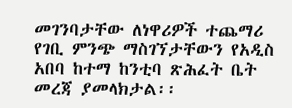መገንባታቸው ለነዋሪዎች ተጨማሪ የገቢ ምንጭ ማስገኘታቸውን የአዲስ አበባ ከተማ ከንቲባ ጽሕፈት ቤት መረጃ ያመላክታል፡፡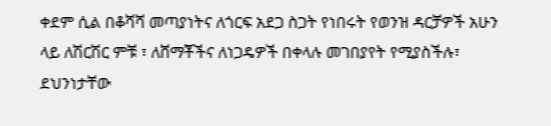ቀደም ሲል በቆሻሻ መጣያነትና ለጎርፍ አደጋ ስጋት የነበሩት የወንዝ ዳርቻዎች አሁን ላይ ለሽርሽር ምቹ ፣ ለሸማቾችና ለነጋዴዎች በቀላሉ መገበያየት የሚያስችሉ፣ ደህንነታቸው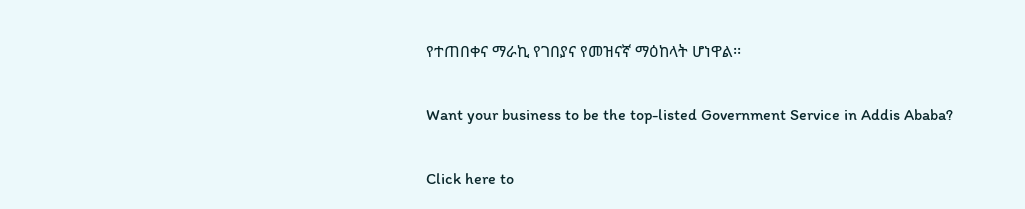የተጠበቀና ማራኪ የገበያና የመዝናኛ ማዕከላት ሆነዋል፡፡

Want your business to be the top-listed Government Service in Addis Ababa?

Click here to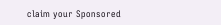claim your Sponsored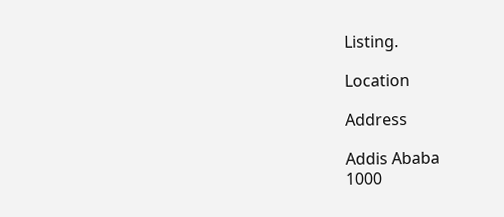Listing.

Location

Address

Addis Ababa
1000